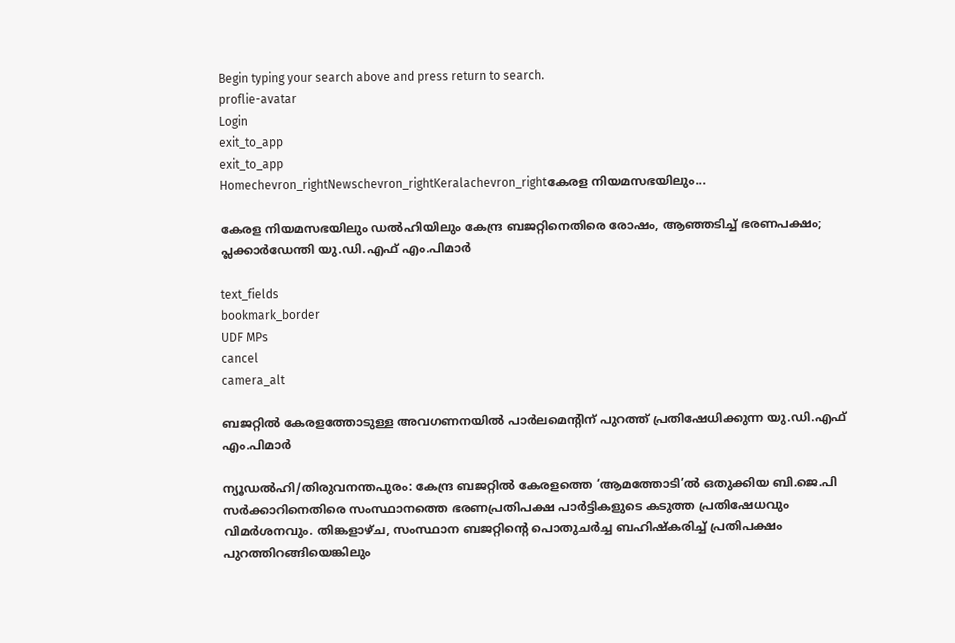Begin typing your search above and press return to search.
proflie-avatar
Login
exit_to_app
exit_to_app
Homechevron_rightNewschevron_rightKeralachevron_rightകേരള നിയമസഭയിലും...

കേരള നിയമസഭയിലും ഡൽഹിയിലും കേന്ദ്ര ബജറ്റിനെതിരെ രോഷം, ആഞ്ഞടിച്ച് ഭരണപക്ഷം; പ്ലക്കാർഡേന്തി യു.ഡി.എഫ് എം.പിമാർ

text_fields
bookmark_border
UDF MPs
cancel
camera_alt

ബജറ്റിൽ കേരളത്തോടുള്ള അവഗണനയിൽ പാർലമെന്റിന് പുറത്ത് പ്രതിഷേധിക്കുന്ന യു.ഡി.എഫ് എം.പിമാർ

ന്യൂഡൽഹി/തിരുവനന്തപുരം: കേന്ദ്ര ബജറ്റിൽ കേരളത്തെ ‘ആമത്തോടി’ൽ ഒതുക്കിയ ബി.ജെ.പി സർക്കാറിനെതിരെ സംസ്ഥാനത്തെ ഭരണപ്രതിപക്ഷ പാർട്ടികളുടെ കടുത്ത പ്രതിഷേധവും വിമർശനവും. തിങ്കളാഴ്ച, സംസ്ഥാന ബജറ്റിന്റെ പൊതുചർച്ച ബഹിഷ്‍കരിച്ച് പ്രതിപക്ഷം പുറത്തിറങ്ങിയെങ്കിലും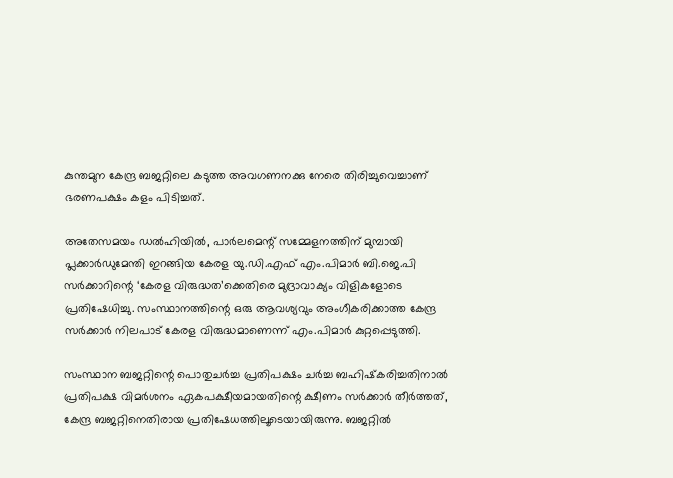കുന്തമുന കേന്ദ്ര ബജറ്റിലെ കടുത്ത അവഗണനക്കു നേരെ തിരിച്ചുവെച്ചാണ് ഭരണപക്ഷം കളം പിടിച്ചത്.

അതേസമയം ഡൽഹിയിൽ, പാർലമെന്റ് സമ്മേളനത്തിന് മുമ്പായി പ്ലക്കാർഡുമേന്തി ഇറങ്ങിയ കേരള യു.ഡി.എഫ് എം.പിമാർ ബി.ജെ.പി സർക്കാറിന്റെ ‘കേരള വിരുദ്ധത’ക്കെതിരെ മുദ്രാവാക്യം വിളികളോടെ പ്രതിഷേധിച്ചു. സംസ്ഥാനത്തിന്റെ ഒരു ആവശ്യവും അംഗീകരിക്കാത്ത കേന്ദ്ര സർക്കാർ നിലപാട് കേരള വിരുദ്ധമാണെന്ന് എം.പിമാർ കുറ്റപ്പെടുത്തി.

സംസ്ഥാന ബജറ്റിന്റെ പൊതുചര്‍ച്ച പ്രതിപക്ഷം ചര്‍ച്ച ബഹിഷ്‌കരിച്ചതിനാല്‍ പ്രതിപക്ഷ വിമര്‍ശനം ഏകപക്ഷീയമായതിന്റെ ക്ഷീണം സർക്കാർ തീർത്തത്, കേന്ദ്ര ബജറ്റിനെതിരായ പ്രതിഷേധത്തിലൂടെയായിരുന്നു. ബജറ്റിൽ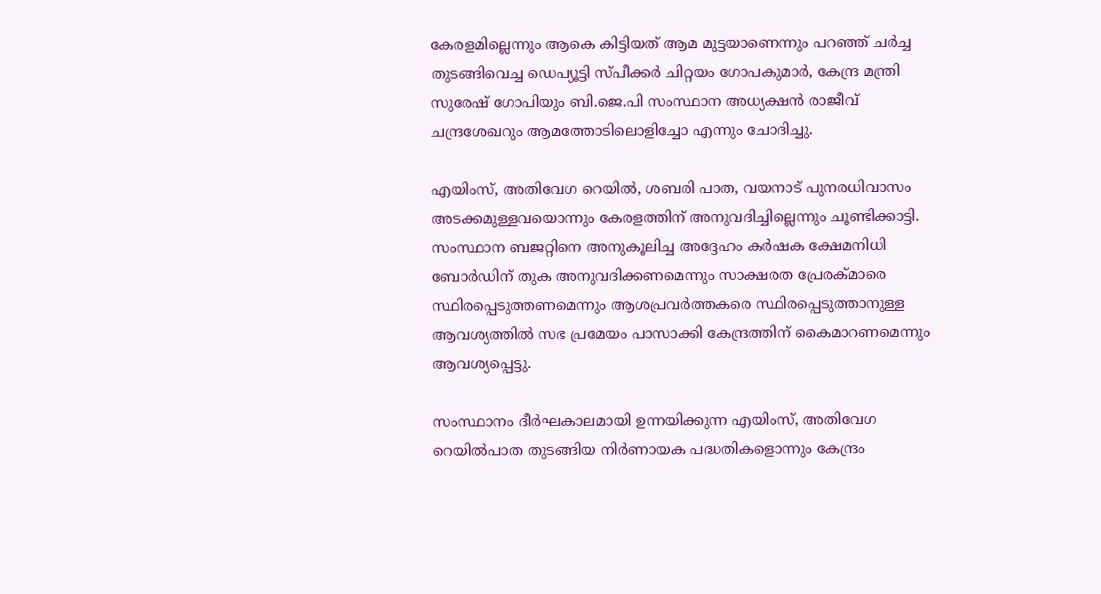കേരളമില്ലെന്നും ആകെ കിട്ടിയത് ആമ മുട്ടയാണെന്നും പറഞ്ഞ് ചര്‍ച്ച തുടങ്ങിവെച്ച ഡെപ്യൂട്ടി സ്പീക്കര്‍ ചിറ്റയം ഗോപകുമാര്‍, കേന്ദ്ര മന്ത്രി സുരേഷ് ഗോപിയും ബി.ജെ.പി സംസ്ഥാന അധ്യക്ഷൻ രാജീവ് ചന്ദ്രശേഖറും ആമത്തോടിലൊളിച്ചോ എന്നും ചോദിച്ചു.

എയിംസ്, അതിവേഗ റെയില്‍, ശബരി പാത, വയനാട് പുനരധിവാസം അടക്കമുള്ളവയൊന്നും കേരളത്തിന് അനുവദിച്ചില്ലെന്നും ചൂണ്ടിക്കാട്ടി. സംസ്ഥാന ബജറ്റിനെ അനുകൂലിച്ച അദ്ദേഹം കര്‍ഷക ക്ഷേമനിധി ബോര്‍ഡിന് തുക അനുവദിക്കണമെന്നും സാക്ഷരത പ്രേരക്മാരെ സ്ഥിരപ്പെടുത്തണമെന്നും ആശപ്രവര്‍ത്തകരെ സ്ഥിരപ്പെടുത്താനുള്ള ആവശ്യത്തിൽ സഭ പ്രമേയം പാസാക്കി കേന്ദ്രത്തിന് കൈമാറണമെന്നും ആവശ്യപ്പെട്ടു.

സംസ്ഥാനം ദീർഘകാലമായി ഉന്നയിക്കുന്ന എയിംസ്, അതിവേഗ റെയിൽപാത തുടങ്ങിയ നിർണായക പദ്ധതികളൊന്നും കേന്ദ്രം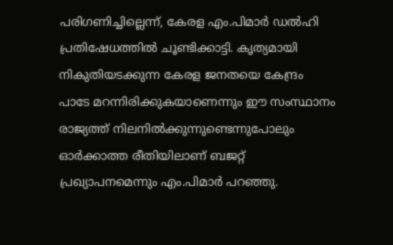പരിഗണിച്ചില്ലെന്ന്, കേരള എം.പിമാർ ഡൽഹി പ്രതിഷേധത്തിൽ ചൂണ്ടിക്കാട്ടി. കൃത്യമായി നികുതിയടക്കുന്ന കേരള ജനതയെ കേന്ദ്രം പാടേ മറന്നിരിക്കുകയാണെന്നും ഈ സംസ്ഥാനം രാജ്യത്ത് നിലനിൽക്കുന്നുണ്ടെന്നുപോലും ഓർക്കാത്ത രീതിയിലാണ് ബജറ്റ് പ്രഖ്യാപനമെന്നും എം.പിമാർ പറഞ്ഞു.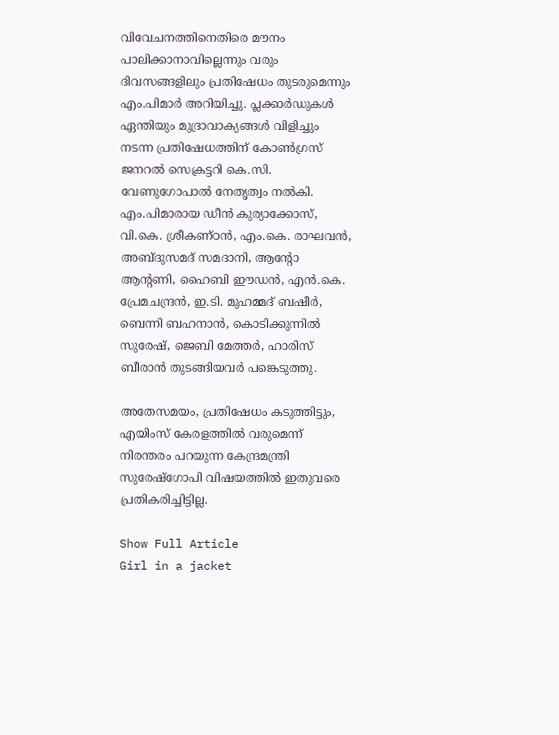വിവേചനത്തിനെതിരെ മൗനം പാലിക്കാനാവില്ലെന്നും വരും ദിവസങ്ങളിലും പ്രതിഷേധം തുടരുമെന്നും എം.പിമാർ അറിയിച്ചു. പ്ലക്കാർഡുകൾ ഏന്തിയും മുദ്രാവാക്യങ്ങൾ വിളിച്ചും നടന്ന പ്രതിഷേധത്തിന് കോൺഗ്രസ് ജനറൽ സെക്രട്ടറി കെ.സി. വേണുഗോപാൽ നേതൃത്വം നൽകി. എം.പിമാരായ ഡീൻ കുര്യാക്കോസ്, വി.കെ. ശ്രീകണ്ഠൻ, എം.കെ. രാഘവൻ, അബ്ദുസമദ് സമദാനി, ആന്റോ ആന്റണി, ഹൈബി ഈഡൻ, എൻ.കെ. പ്രേമചന്ദ്രൻ, ഇ.ടി. മുഹമ്മദ് ബഷീർ, ബെന്നി ബഹനാൻ, കൊടിക്കുന്നിൽ സുരേഷ്, ജെബി മേത്തർ, ഹാരിസ് ബീരാൻ തുടങ്ങിയവർ പങ്കെടുത്തു.

അതേസമയം, പ്രതിഷേധം കടുത്തിട്ടും, എയിംസ് കേരളത്തിൽ വരുമെന്ന് നിരന്തരം പറയുന്ന കേന്ദ്രമന്ത്രി സുരേഷ്ഗോപി വിഷയത്തിൽ ഇതുവരെ പ്രതികരിച്ചിട്ടില്ല.

Show Full Article
Girl in a jacket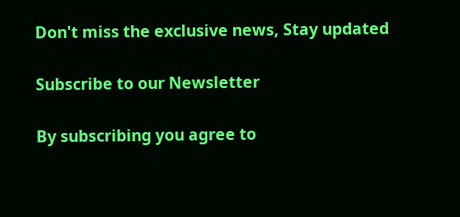Don't miss the exclusive news, Stay updated

Subscribe to our Newsletter

By subscribing you agree to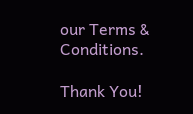our Terms & Conditions.

Thank You!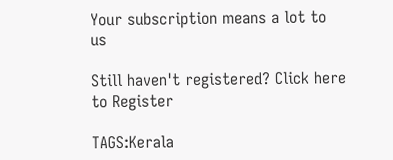Your subscription means a lot to us

Still haven't registered? Click here to Register

TAGS:Kerala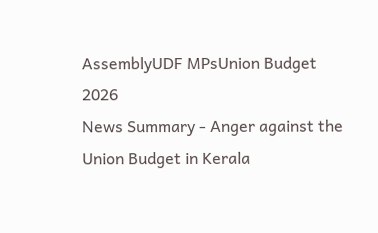AssemblyUDF MPsUnion Budget 2026
News Summary - Anger against the Union Budget in Kerala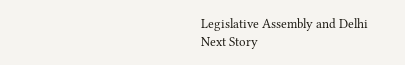Legislative Assembly and Delhi
Next Story